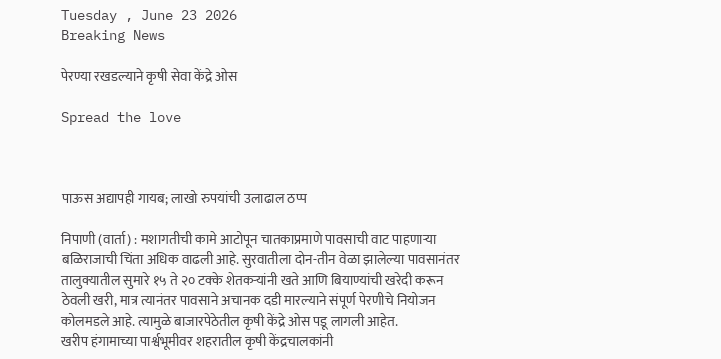Tuesday , June 23 2026
Breaking News

पेरण्या रखडल्याने कृषी सेवा केंद्रे ओस

Spread the love



पाऊस अद्यापही गायब; लाखो रुपयांची उलाढाल ठप्प

निपाणी (वार्ता) : मशागतीची कामे आटोपून चातकाप्रमाणे पावसाची वाट पाहणाऱ्या बळिराजाची चिंता अधिक वाढली आहे. सुरवातीला दोन-तीन वेळा झालेल्या पावसानंतर तालुक्यातील सुमारे १५ ते २० टक्के शेतकऱ्यांनी खते आणि बियाण्यांची खरेदी करून ठेवली खरी, मात्र त्यानंतर पावसाने अचानक दडी मारल्याने संपूर्ण पेरणीचे नियोजन कोलमडले आहे. त्यामुळे बाजारपेठेतील कृषी केंद्रे ओस पडू लागली आहेत.
खरीप हंगामाच्या पार्श्वभूमीवर शहरातील कृषी केंद्रचालकांनी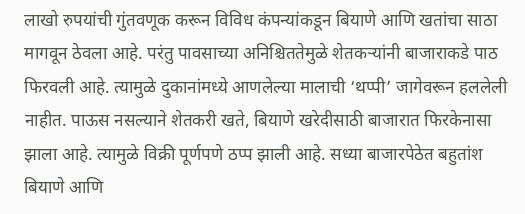लाखो रुपयांची गुंतवणूक करून विविध कंपन्यांकडून बियाणे आणि खतांचा साठा मागवून ठेवला आहे. परंतु पावसाच्या अनिश्चिततेमुळे शेतकऱ्यांनी बाजाराकडे पाठ फिरवली आहे. त्यामुळे दुकानांमध्ये आणलेल्या मालाची ‘थप्पी’ जागेवरून हललेली नाहीत. पाऊस नसल्याने शेतकरी खते, बियाणे खरेदीसाठी बाजारात फिरकेनासा झाला आहे. त्यामुळे विक्री पूर्णपणे ठप्प झाली आहे. सध्या बाजारपेठेत बहुतांश बियाणे आणि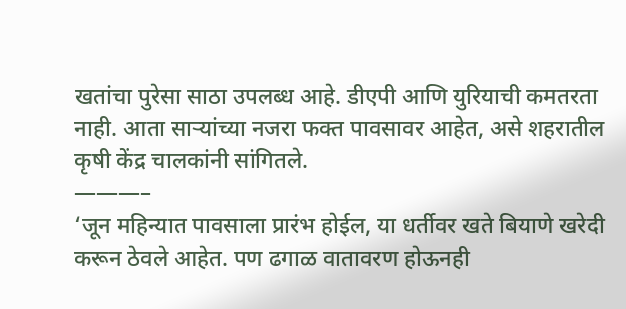खतांचा पुरेसा साठा उपलब्ध आहे. डीएपी आणि युरियाची कमतरता नाही. आता साऱ्यांच्या नजरा फक्त पावसावर आहेत, असे शहरातील कृषी केंद्र चालकांनी सांगितले.
———–
‘जून महिन्यात पावसाला प्रारंभ होईल, या धर्तीवर खते बियाणे खरेदी करून ठेवले आहेत. पण ढगाळ वातावरण होऊनही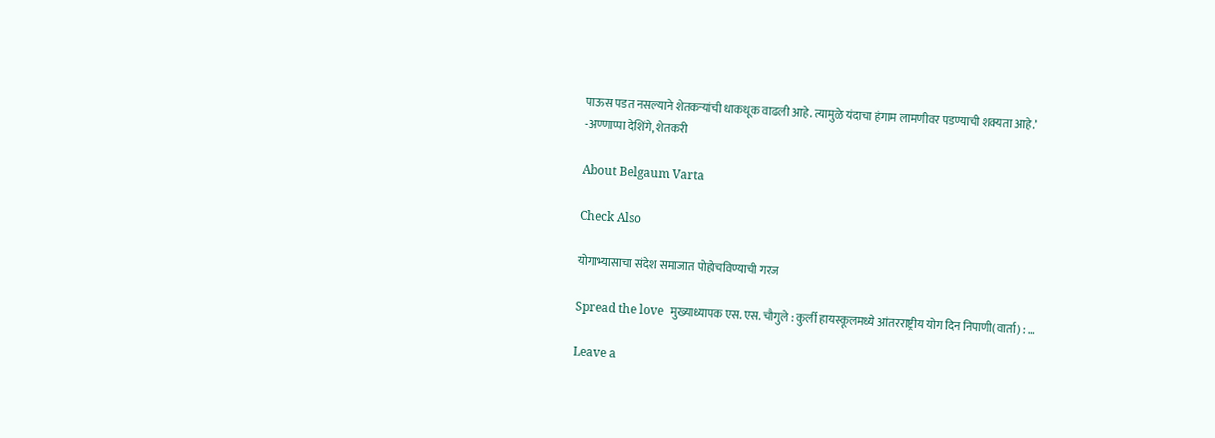पाऊस पडत नसल्याने शेतकऱ्यांची धाकधूक वाढली आहे. त्यामुळे यंदाचा हंगाम लामणीवर पडण्याची शक्यता आहे.’
-अण्णाप्पा देशिंगे, शेतकरी

About Belgaum Varta

Check Also

योगाभ्यासाचा संदेश समाजात पोहोचविण्याची गरज

Spread the love  मुख्याध्यापक एस. एस. चौगुले : कुर्ली हायस्कूलमध्ये आंतरराष्ट्रीय योग दिन निपाणी(वार्ता) : …

Leave a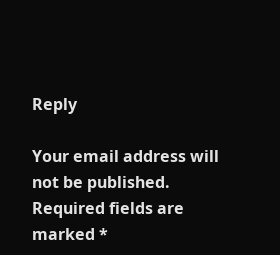Reply

Your email address will not be published. Required fields are marked *